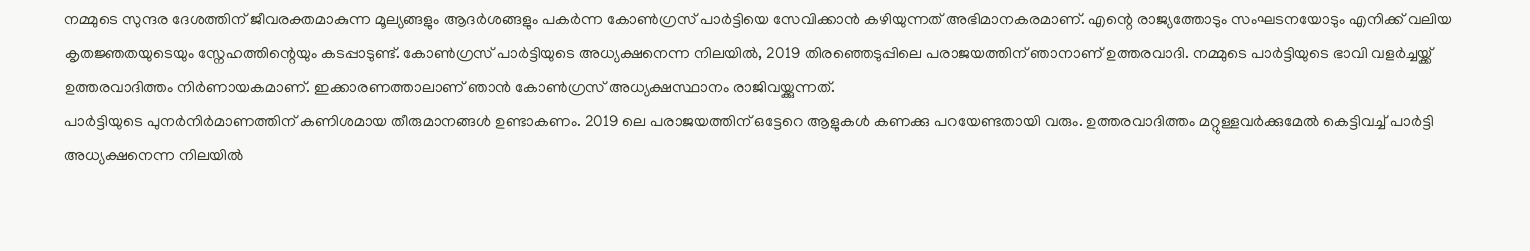നമ്മുടെ സുന്ദര ദേശത്തിന് ജീവരക്തമാകുന്ന മൂല്യങ്ങളും ആദർശങ്ങളും പകർന്ന കോൺഗ്രസ് പാർട്ടിയെ സേവിക്കാൻ കഴിയുന്നത് അഭിമാനകരമാണ്. എന്റെ രാജ്യത്തോടും സംഘടനയോടും എനിക്ക് വലിയ കൃതജ്ഞതയുടെയും സ്നേഹത്തിന്റെയും കടപ്പാടുണ്ട്. കോൺഗ്രസ് പാർട്ടിയുടെ അധ്യക്ഷനെന്ന നിലയിൽ, 2019 തിരഞ്ഞെടുപ്പിലെ പരാജയത്തിന് ഞാനാണ് ഉത്തരവാദി. നമ്മുടെ പാർട്ടിയുടെ ഭാവി വളർച്ചയ്ക്ക് ഉത്തരവാദിത്തം നിർണായകമാണ്. ഇക്കാരണത്താലാണ് ഞാൻ കോൺഗ്രസ് അധ്യക്ഷസ്ഥാനം രാജിവയ്ക്കുന്നത്.
പാർട്ടിയുടെ പുനർനിർമാണത്തിന് കണിശമായ തീരുമാനങ്ങൾ ഉണ്ടാകണം. 2019 ലെ പരാജയത്തിന് ഒട്ടേറെ ആളുകൾ കണക്കു പറയേണ്ടതായി വരും. ഉത്തരവാദിത്തം മറ്റുള്ളവർക്കുമേൽ കെട്ടിവച്ച് പാർട്ടി അധ്യക്ഷനെന്ന നിലയിൽ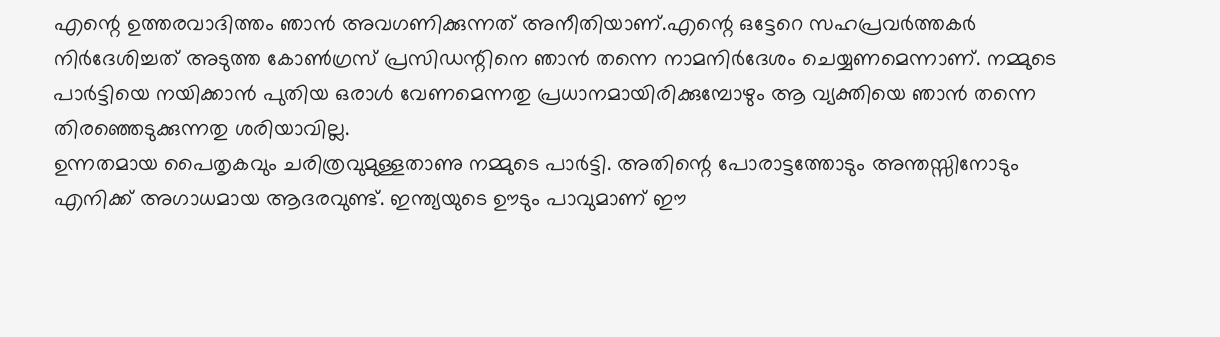എന്റെ ഉത്തരവാദിത്തം ഞാൻ അവഗണിക്കുന്നത് അനീതിയാണ്.എന്റെ ഒട്ടേറെ സഹപ്രവർത്തകർ നിർദേശിച്ചത് അടുത്ത കോൺഗ്രസ് പ്രസിഡന്റിനെ ഞാൻ തന്നെ നാമനിർദേശം ചെയ്യണമെന്നാണ്. നമ്മുടെ പാർട്ടിയെ നയിക്കാൻ പുതിയ ഒരാൾ വേണമെന്നതു പ്രധാനമായിരിക്കുമ്പോഴും ആ വ്യക്തിയെ ഞാൻ തന്നെ തിരഞ്ഞെടുക്കുന്നതു ശരിയാവില്ല.
ഉന്നതമായ പൈതൃകവും ചരിത്രവുമുള്ളതാണു നമ്മുടെ പാർട്ടി. അതിന്റെ പോരാട്ടത്തോടും അന്തസ്സിനോടും എനിക്ക് അഗാധമായ ആദരവുണ്ട്. ഇന്ത്യയുടെ ഊടും പാവുമാണ് ഈ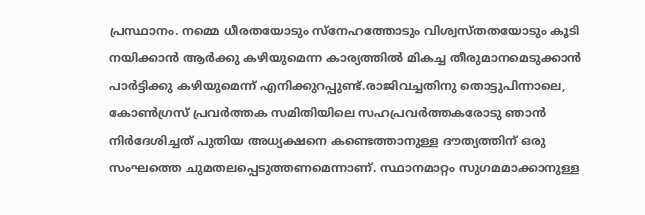പ്രസ്ഥാനം. നമ്മെ ധീരതയോടും സ്നേഹത്തോടും വിശ്വസ്തതയോടും കൂടി നയിക്കാൻ ആർക്കു കഴിയുമെന്ന കാര്യത്തിൽ മികച്ച തീരുമാനമെടുക്കാൻ പാർട്ടിക്കു കഴിയുമെന്ന് എനിക്കുറപ്പുണ്ട്.രാജിവച്ചതിനു തൊട്ടുപിന്നാലെ, കോൺഗ്രസ് പ്രവർത്തക സമിതിയിലെ സഹപ്രവർത്തകരോടു ഞാൻ നിർദേശിച്ചത് പുതിയ അധ്യക്ഷനെ കണ്ടെത്താനുള്ള ദൗത്യത്തിന് ഒരു സംഘത്തെ ചുമതലപ്പെടുത്തണമെന്നാണ്. സ്ഥാനമാറ്റം സുഗമമാക്കാനുള്ള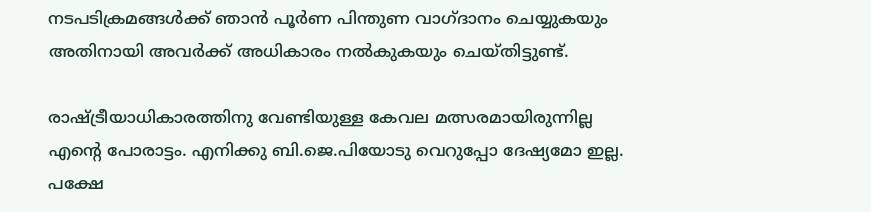നടപടിക്രമങ്ങൾക്ക് ഞാൻ പൂർണ പിന്തുണ വാഗ്ദാനം ചെയ്യുകയും അതിനായി അവർക്ക് അധികാരം നൽകുകയും ചെയ്തിട്ടുണ്ട്.

രാഷ്ട്രീയാധികാരത്തിനു വേണ്ടിയുള്ള കേവല മത്സരമായിരുന്നില്ല എന്റെ പോരാട്ടം. എനിക്കു ബി.ജെ.പിയോടു വെറുപ്പോ ദേഷ്യമോ ഇല്ല. പക്ഷേ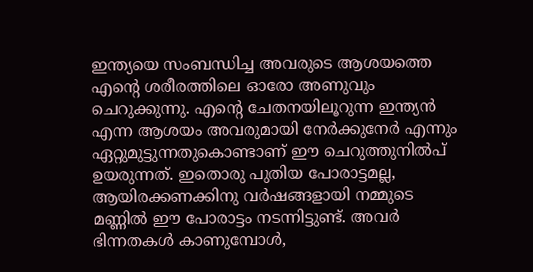ഇന്ത്യയെ സംബന്ധിച്ച അവരുടെ ആശയത്തെ എന്റെ ശരീരത്തിലെ ഓരോ അണുവും ചെറുക്കുന്നു. എന്റെ ചേതനയിലൂറുന്ന ഇന്ത്യൻ എന്ന ആശയം അവരുമായി നേർക്കുനേർ എന്നും ഏറ്റുമുട്ടുന്നതുകൊണ്ടാണ് ഈ ചെറുത്തുനിൽപ് ഉയരുന്നത്. ഇതൊരു പുതിയ പോരാട്ടമല്ല, ആയിരക്കണക്കിനു വർഷങ്ങളായി നമ്മുടെ മണ്ണിൽ ഈ പോരാട്ടം നടന്നിട്ടുണ്ട്. അവർ ഭിന്നതകൾ കാണുമ്പോൾ,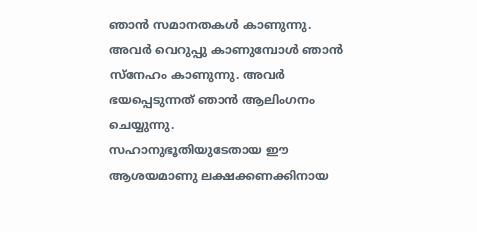ഞാൻ സമാനതകൾ കാണുന്നു. അവർ വെറുപ്പു കാണുമ്പോൾ ഞാൻ സ്നേഹം കാണുന്നു. അവർ ഭയപ്പെടുന്നത് ഞാൻ ആലിംഗനം ചെയ്യുന്നു.
സഹാനുഭൂതിയുടേതായ ഈ ആശയമാണു ലക്ഷക്കണക്കിനായ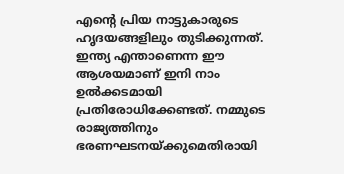എന്റെ പ്രിയ നാട്ടുകാരുടെ ഹൃദയങ്ങളിലും തുടിക്കുന്നത്. ഇന്ത്യ എന്താണെന്ന ഈ ആശയമാണ് ഇനി നാം ഉൽക്കടമായി പ്രതിരോധിക്കേണ്ടത്. നമ്മുടെ രാജ്യത്തിനും ഭരണഘടനയ്ക്കുമെതിരായി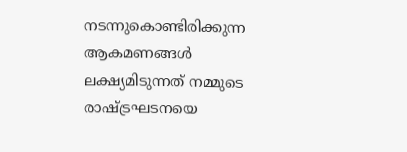നടന്നുകൊണ്ടിരിക്കുന്ന ആകമണങ്ങൾ ലക്ഷ്യമിടുന്നത് നമ്മുടെ രാഷ്ട്രഘടനയെ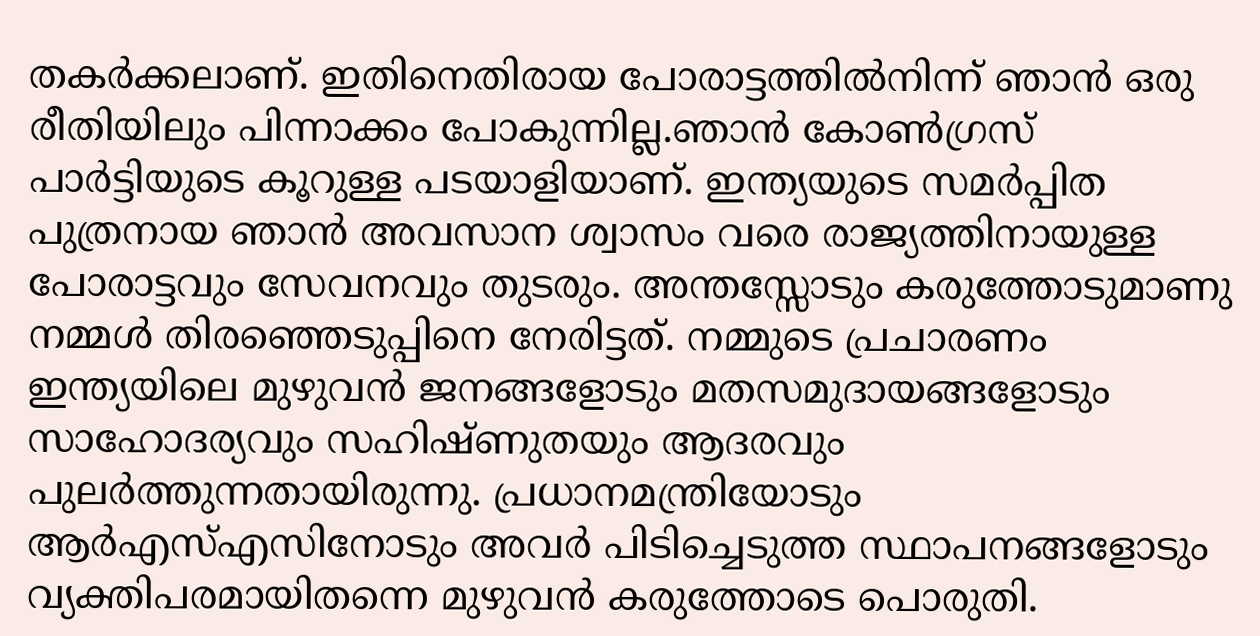തകർക്കലാണ്. ഇതിനെതിരായ പോരാട്ടത്തിൽനിന്ന് ഞാൻ ഒരു രീതിയിലും പിന്നാക്കം പോകുന്നില്ല.ഞാൻ കോൺഗ്രസ് പാർട്ടിയുടെ കൂറുള്ള പടയാളിയാണ്. ഇന്ത്യയുടെ സമർപ്പിത പുത്രനായ ഞാൻ അവസാന ശ്വാസം വരെ രാജ്യത്തിനായുള്ള പോരാട്ടവും സേവനവും തുടരും. അന്തസ്സോടും കരുത്തോടുമാണു നമ്മൾ തിരഞ്ഞെടുപ്പിനെ നേരിട്ടത്. നമ്മുടെ പ്രചാരണം ഇന്ത്യയിലെ മുഴുവൻ ജനങ്ങളോടും മതസമുദായങ്ങളോടും സാഹോദര്യവും സഹിഷ്ണുതയും ആദരവും പുലർത്തുന്നതായിരുന്നു. പ്രധാനമന്ത്രിയോടും ആർഎസ്എസിനോടും അവർ പിടിച്ചെടുത്ത സ്ഥാപനങ്ങളോടും വ്യക്തിപരമായിതന്നെ മുഴുവൻ കരുത്തോടെ പൊരുതി.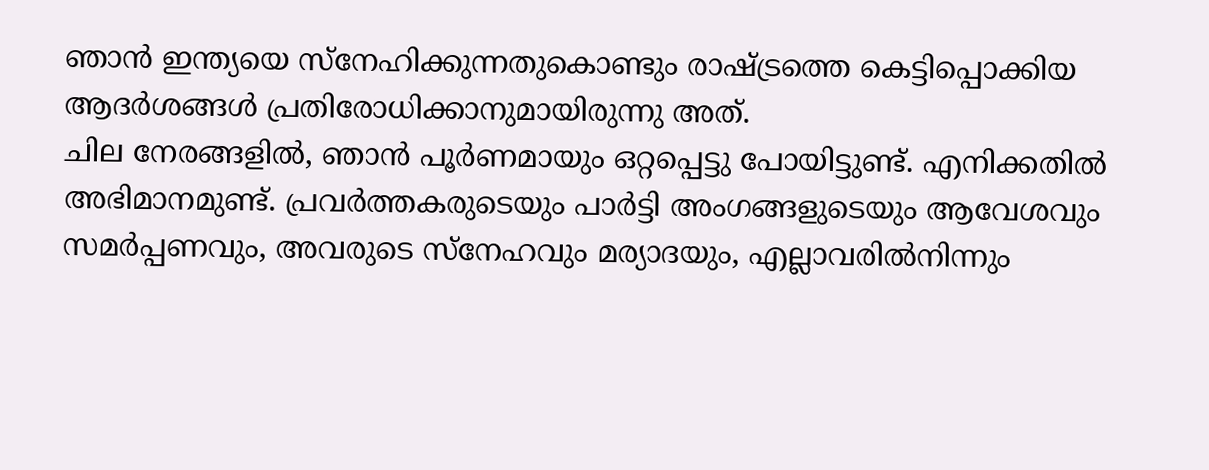ഞാൻ ഇന്ത്യയെ സ്നേഹിക്കുന്നതുകൊണ്ടും രാഷ്ട്രത്തെ കെട്ടിപ്പൊക്കിയ ആദർശങ്ങൾ പ്രതിരോധിക്കാനുമായിരുന്നു അത്.
ചില നേരങ്ങളിൽ, ഞാൻ പൂർണമായും ഒറ്റപ്പെട്ടു പോയിട്ടുണ്ട്. എനിക്കതിൽ അഭിമാനമുണ്ട്. പ്രവർത്തകരുടെയും പാർട്ടി അംഗങ്ങളുടെയും ആവേശവും സമർപ്പണവും, അവരുടെ സ്നേഹവും മര്യാദയും, എല്ലാവരിൽനിന്നും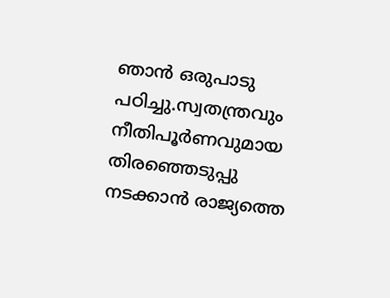ഞാൻ ഒരുപാടു പഠിച്ചു.സ്വതന്ത്രവും നീതിപൂർണവുമായ തിരഞ്ഞെടുപ്പു നടക്കാൻ രാജ്യത്തെ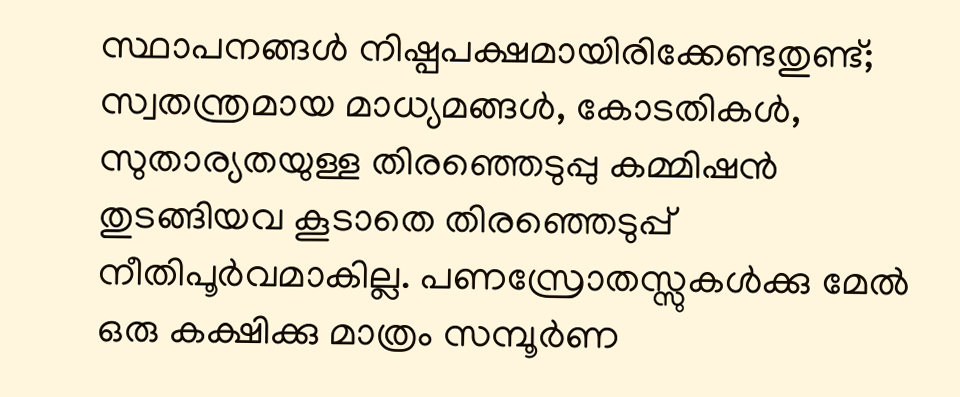സ്ഥാപനങ്ങൾ നിഷ്പപക്ഷമായിരിക്കേണ്ടതുണ്ട്; സ്വതന്ത്രമായ മാധ്യമങ്ങൾ, കോടതികൾ, സുതാര്യതയുള്ള തിരഞ്ഞെടുപ്പു കമ്മിഷൻ തുടങ്ങിയവ കൂടാതെ തിരഞ്ഞെടുപ്പ് നീതിപൂർവമാകില്ല. പണസ്രോതസ്സുകൾക്കു മേൽ ഒരു കക്ഷിക്കു മാത്രം സമ്പൂർണ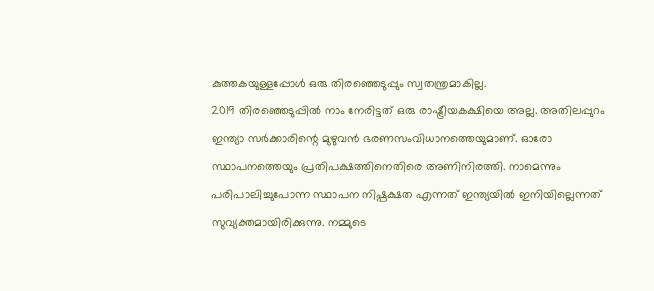കുത്തകയുള്ളപ്പോൾ ഒരു തിരഞ്ഞെടുപ്പും സ്വതന്ത്രമാകില്ല.
2019 തിരഞ്ഞെടുപ്പിൽ നാം നേരിട്ടത് ഒരു രാഷ്ട്രീയകക്ഷിയെ അല്ല. അതിലപ്പുറം ഇന്ത്യാ സർക്കാരിന്റെ മുഴുവൻ ഭരണസംവിധാനത്തെയുമാണ്. ഓരോ സ്ഥാപനത്തെയും പ്രതിപക്ഷത്തിനെതിരെ അണിനിരത്തി. നാമെന്നും പരിപാലിച്ചുപോന്ന സ്ഥാപന നിഷ്പക്ഷത എന്നത് ഇന്ത്യയിൽ ഇനിയില്ലെന്നത് സുവ്യക്തമായിരിക്കുന്നു. നമ്മുടെ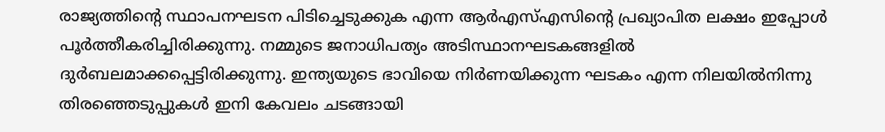രാജ്യത്തിന്റെ സ്ഥാപനഘടന പിടിച്ചെടുക്കുക എന്ന ആർഎസ്എസിന്റെ പ്രഖ്യാപിത ലക്ഷം ഇപ്പോൾ പൂർത്തീകരിച്ചിരിക്കുന്നു. നമ്മുടെ ജനാധിപത്യം അടിസ്ഥാനഘടകങ്ങളിൽ ദുർബലമാക്കപ്പെട്ടിരിക്കുന്നു. ഇന്ത്യയുടെ ഭാവിയെ നിർണയിക്കുന്ന ഘടകം എന്ന നിലയിൽനിന്നു തിരഞ്ഞെടുപ്പുകൾ ഇനി കേവലം ചടങ്ങായി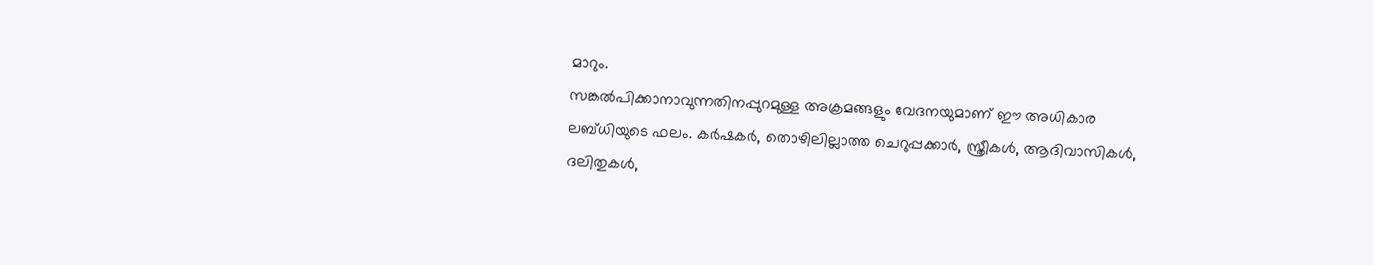മാറും.
സങ്കൽപിക്കാനാവുന്നതിനപ്പുറമുള്ള അക്രമങ്ങളും വേദനയുമാണ് ഈ അധികാര ലബ്ധിയുടെ ഫലം. കർഷകർ, തൊഴിലില്ലാത്ത ചെറുപ്പക്കാർ, സ്ത്രീകൾ, ആദിവാസികൾ, ദലിതുകൾ,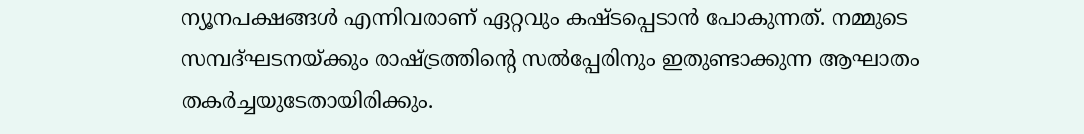ന്യൂനപക്ഷങ്ങൾ എന്നിവരാണ് ഏറ്റവും കഷ്ടപ്പെടാൻ പോകുന്നത്. നമ്മുടെ സമ്പദ്ഘടനയ്ക്കും രാഷ്ട്രത്തിന്റെ സൽപ്പേരിനും ഇതുണ്ടാക്കുന്ന ആഘാതം തകർച്ചയുടേതായിരിക്കും.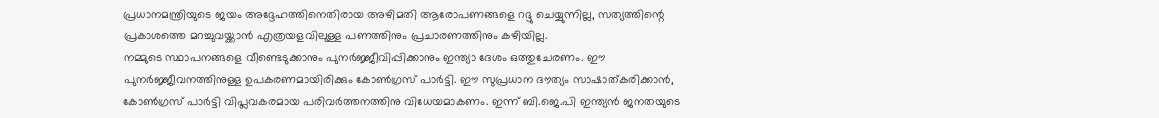പ്രധാനമന്ത്രിയുടെ ജയം അദ്ദേഹത്തിനെതിരായ അഴിമതി ആരോപണങ്ങളെ റദ്ദു ചെയ്യുന്നില്ല, സത്യത്തിന്റെ പ്രകാശത്തെ മറച്ചുവയ്ക്കാൻ എത്രയളവിലുള്ള പണത്തിനും പ്രചാരണത്തിനും കഴിയില്ല.
നമ്മുടെ സ്ഥാപനങ്ങളെ വീണ്ടെടുക്കാനും പുനർജ്ജീവിപ്പിക്കാനും ഇന്ത്യാ ദേശം ഒത്തുചേരണം. ഈ പുനർജ്ജീവനത്തിനുള്ള ഉപകരണമായിരിക്കും കോൺഗ്രസ് പാർട്ടി. ഈ സുപ്രധാന ദൗത്യം സാഷാത്കരിക്കാൻ, കോൺഗ്രസ് പാർട്ടി വിപ്ലവകരമായ പരിവർത്തനത്തിനു വിധേയമാകണം. ഇന്ന് ബി.ജെ.പി ഇന്ത്യൻ ജനതയുടെ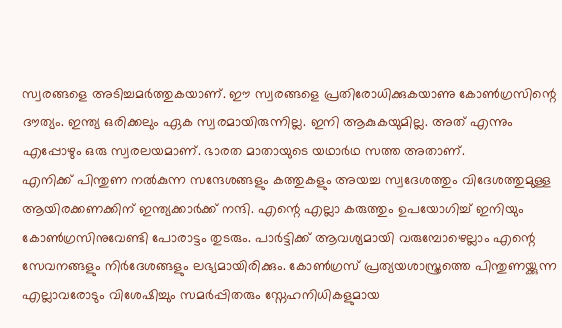സ്വരങ്ങളെ അടിച്ചമർത്തുകയാണ്. ഈ സ്വരങ്ങളെ പ്രതിരോധിക്കുകയാണു കോൺഗ്രസിന്റെ ദൗത്യം. ഇന്ത്യ ഒരിക്കലും ഏക സ്വരമായിരുന്നില്ല. ഇനി ആകുകയുമില്ല. അത് എന്നും എപ്പോഴും ഒരു സ്വരലയമാണ്. ഭാരത മാതായുടെ യഥാർഥ സത്ത അതാണ്.
എനിക്ക് പിന്തുണ നൽകുന്ന സന്ദേശങ്ങളും കത്തുകളും അയച്ച സ്വദേശത്തും വിദേശത്തുമുള്ള ആയിരക്കണക്കിന് ഇന്ത്യക്കാർക്ക് നന്ദി. എന്റെ എല്ലാ കരുത്തും ഉപയോഗിച്ച് ഇനിയും കോൺഗ്രസിനുവേണ്ടി പോരാട്ടം തുടരും. പാർട്ടിക്ക് ആവശ്യമായി വരുമ്പോഴെല്ലാം എന്റെ സേവനങ്ങളും നിർദേശങ്ങളും ലഭ്യമായിരിക്കും. കോൺഗ്രസ് പ്രത്യയശാസ്ത്രത്തെ പിന്തുണയ്ക്കുന്ന എല്ലാവരോടും വിശേഷിച്ചും സമർപ്പിതരും സ്നേഹനിധികളുമായ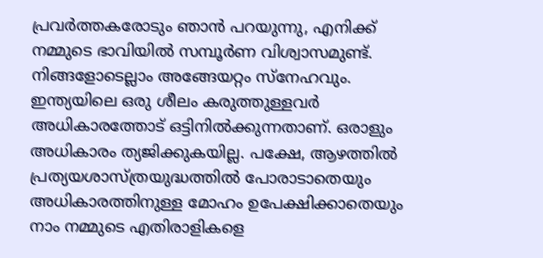പ്രവർത്തകരോടും ഞാൻ പറയുന്നു, എനിക്ക് നമ്മുടെ ഭാവിയിൽ സമ്പൂർണ വിശ്വാസമുണ്ട്. നിങ്ങളോടെല്ലാം അങ്ങേയറ്റം സ്നേഹവും.
ഇന്ത്യയിലെ ഒരു ശീലം കരുത്തുള്ളവർ അധികാരത്തോട് ഒട്ടിനിൽക്കുന്നതാണ്. ഒരാളും അധികാരം ത്യജിക്കുകയില്ല. പക്ഷേ, ആഴത്തിൽ പ്രത്യയശാസ്ത്രയുദ്ധത്തിൽ പോരാടാതെയും അധികാരത്തിനുള്ള മോഹം ഉപേക്ഷിക്കാതെയും നാം നമ്മുടെ എതിരാളികളെ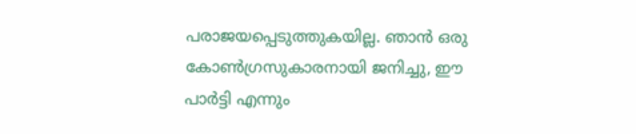പരാജയപ്പെടുത്തുകയില്ല. ഞാൻ ഒരു കോൺഗ്രസുകാരനായി ജനിച്ചു, ഈ പാർട്ടി എന്നും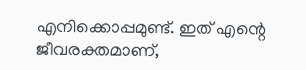എനിക്കൊപ്പമുണ്ട്. ഇത് എന്റെ ജീവരക്തമാണ്,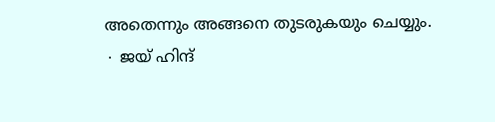അതെന്നും അങ്ങനെ തുടരുകയും ചെയ്യും.
∙ ജയ് ഹിന്ദ്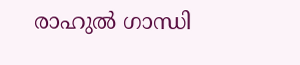രാഹുൽ ഗാന്ധി